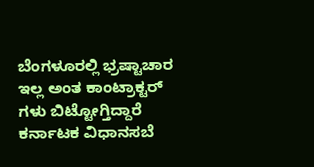ಬೆಂಗಳೂರಲ್ಲಿ ಭ್ರಷ್ಟಾಚಾರ ಇಲ್ಲ ಅಂತ ಕಾಂಟ್ರಾಕ್ಟರ್ ಗಳು ಬಿಟ್ಟೋಗ್ತಿದ್ದಾರೆ
ಕರ್ನಾಟಕ ವಿಧಾನಸಬೆ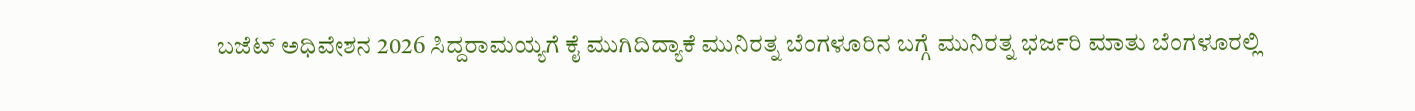ಬಜೆಟ್ ಅಧಿವೇಶನ 2026 ಸಿದ್ದರಾಮಯ್ಯಗೆ ಕೈ ಮುಗಿದಿದ್ಯಾಕೆ ಮುನಿರತ್ನ ಬೆಂಗಳೂರಿನ ಬಗ್ಗೆ ಮುನಿರತ್ನ ಭರ್ಜರಿ ಮಾತು ಬೆಂಗಳೂರಲ್ಲಿ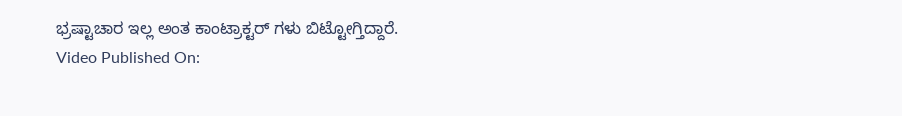ಭ್ರಷ್ಟಾಚಾರ ಇಲ್ಲ ಅಂತ ಕಾಂಟ್ರಾಕ್ಟರ್ ಗಳು ಬಿಟ್ಟೋಗ್ತಿದ್ದಾರೆ.
Video Published On: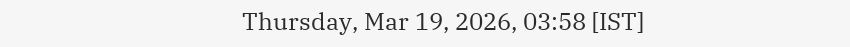Thursday, Mar 19, 2026, 03:58 [IST]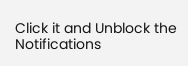Click it and Unblock the Notifications